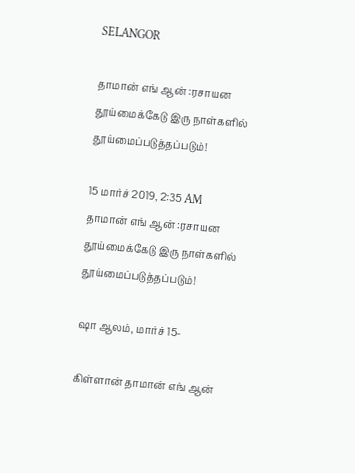SELANGOR

தாமான் எங் ஆன் :ரசாயன தூய்மைக்கேடு இரு நாள்களில் தூய்மைப்படுத்தப்படும்!

15 மார்ச் 2019, 2:35 AM
தாமான் எங் ஆன் :ரசாயன தூய்மைக்கேடு இரு நாள்களில் தூய்மைப்படுத்தப்படும்!

ஷா ஆலம், மார்ச் 15-

கிள்ளான் தாமான் எங் ஆன்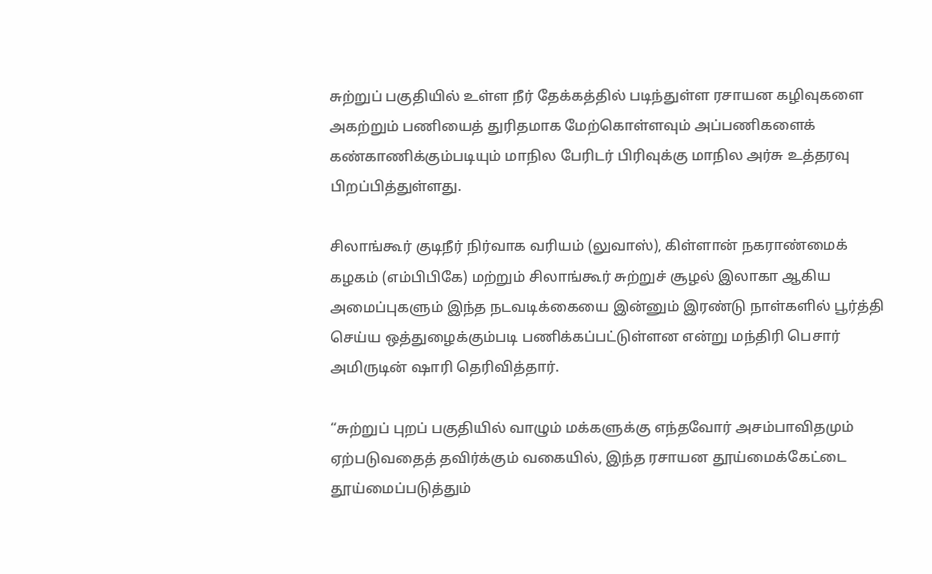சுற்றுப் பகுதியில் உள்ள நீர் தேக்கத்தில் படிந்துள்ள ரசாயன கழிவுகளை அகற்றும் பணியைத் துரிதமாக மேற்கொள்ளவும் அப்பணிகளைக் கண்காணிக்கும்படியும் மாநில பேரிடர் பிரிவுக்கு மாநில அர்சு உத்தரவு பிறப்பித்துள்ளது.

சிலாங்கூர் குடிநீர் நிர்வாக வரியம் (லுவாஸ்), கிள்ளான் நகராண்மைக் கழகம் (எம்பிபிகே) மற்றும் சிலாங்கூர் சுற்றுச் சூழல் இலாகா ஆகிய அமைப்புகளும் இந்த நடவடிக்கையை இன்னும் இரண்டு நாள்களில் பூர்த்தி செய்ய ஒத்துழைக்கும்படி பணிக்கப்பட்டுள்ளன என்று மந்திரி பெசார் அமிருடின் ஷாரி தெரிவித்தார்.

“சுற்றுப் புறப் பகுதியில் வாழும் மக்களுக்கு எந்தவோர் அசம்பாவிதமும் ஏற்படுவதைத் தவிர்க்கும் வகையில், இந்த ரசாயன தூய்மைக்கேட்டை தூய்மைப்படுத்தும்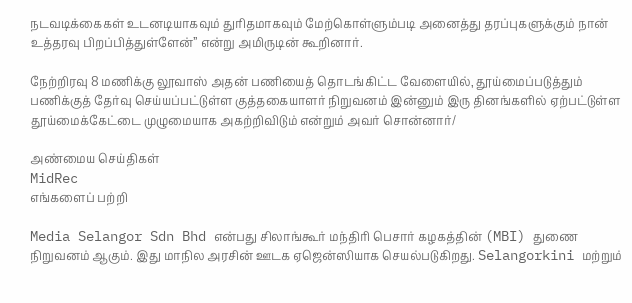நடவடிக்கைகள் உடனடியாகவும் துரிதமாகவும் மேற்கொள்ளும்படி அனைத்து தரப்புகளுக்கும் நான் உத்தரவு பிறப்பித்துள்ளேன்” என்று அமிருடின் கூறினார்.

நேற்றிரவு 8 மணிக்கு லூவாஸ் அதன் பணியைத் தொடங்கிட்ட வேளையில், தூய்மைப்படுத்தும் பணிக்குத் தேர்வு செய்யப்பட்டுள்ள குத்தகையாளர் நிறுவனம் இன்னும் இரு தினங்களில் ஏற்பட்டுள்ள தூய்மைக்கேட்டை முழுமையாக அகற்றிவிடும் என்றும் அவர் சொன்னார்/

அண்மைய செய்திகள்
MidRec
எங்களைப் பற்றி

Media Selangor Sdn Bhd என்பது சிலாங்கூர் மந்திரி பெசார் கழகத்தின் (MBI) துணை நிறுவனம் ஆகும். இது மாநில அரசின் ஊடக ஏஜென்ஸியாக செயல்படுகிறது. Selangorkini மற்றும்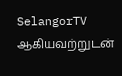SelangorTV ஆகியவற்றுடன்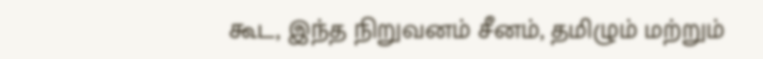கூட, இந்த நிறுவனம் சீனம், தமிழும் மற்றும்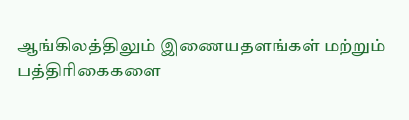ஆங்கிலத்திலும் இணையதளங்கள் மற்றும் பத்திரிகைகளை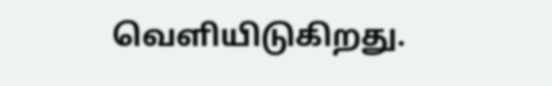வெளியிடுகிறது.